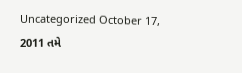Uncategorized October 17, 2011 તમે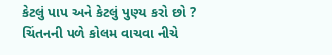કેટલું પાપ અને કેટલું પુણ્ય કરો છો ? ચિંતનની પળે કોલમ વાચવા નીચે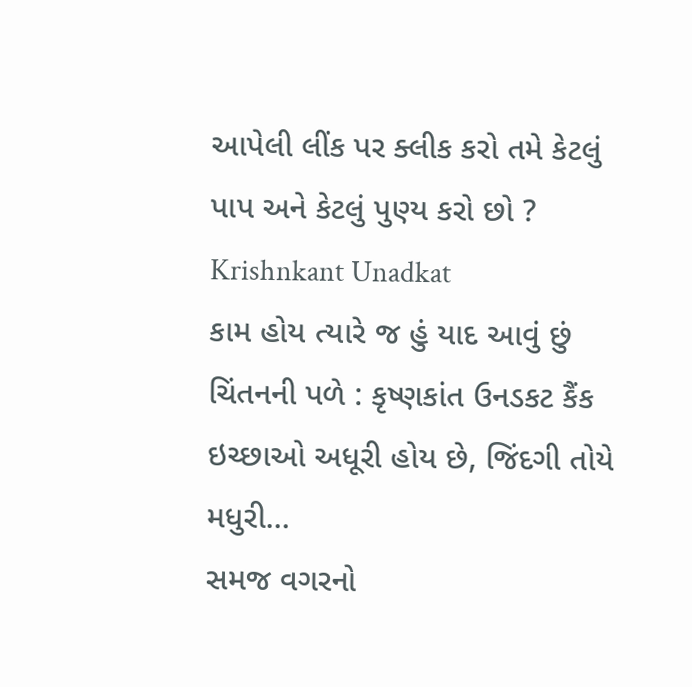આપેલી લીંક પર ક્લીક કરો તમે કેટલું પાપ અને કેટલું પુણ્ય કરો છો ? Krishnkant Unadkat
કામ હોય ત્યારે જ હું યાદ આવું છું ચિંતનની પળે : કૃષ્ણકાંત ઉનડકટ કૈંક ઇચ્છાઓ અધૂરી હોય છે, જિંદગી તોયે મધુરી…
સમજ વગરનો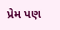પ્રેમ પણ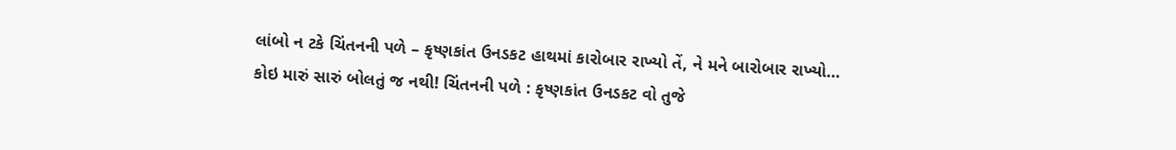લાંબો ન ટકે ચિંતનની પળે – કૃષ્ણકાંત ઉનડકટ હાથમાં કારોબાર રાખ્યો તેં, ને મને બારોબાર રાખ્યો…
કોઇ મારું સારું બોલતું જ નથી! ચિંતનની પળે : કૃષ્ણકાંત ઉનડકટ વો તુજે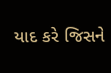યાદ કરે જિસને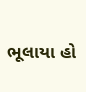ભૂલાયા હો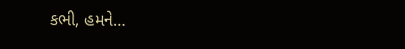કભી, હમને…